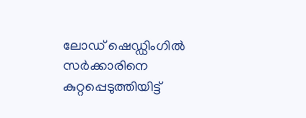ലോഡ് ഷെഡ്ഡിംഗിൽ സർക്കാരിനെ കുറ്റപ്പെടുത്തിയിട്ട്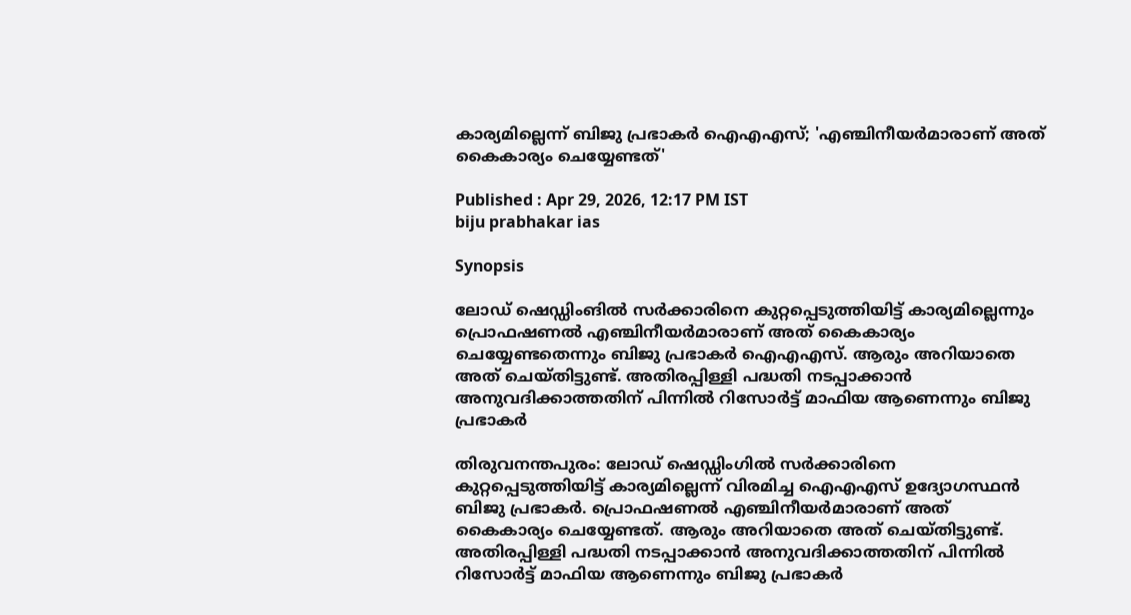കാര്യമില്ലെന്ന് ബിജു പ്രഭാകർ ഐഎഎസ്; 'എഞ്ചിനീയർമാരാണ് അത് കൈകാര്യം ചെയ്യേണ്ടത്'

Published : Apr 29, 2026, 12:17 PM IST
biju prabhakar ias

Synopsis

ലോഡ് ഷെഡ്ഡിംങിൽ സർക്കാരിനെ കുറ്റപ്പെടുത്തിയിട്ട് കാര്യമില്ലെന്നും പ്രൊഫഷണൽ എഞ്ചിനീയർമാരാണ് അത് കൈകാര്യം ചെയ്യേണ്ടതെന്നും ബിജു പ്രഭാകർ ഐഎഎസ്. ആരും അറിയാതെ അത് ചെയ്തിട്ടുണ്ട്. അതിരപ്പിള്ളി പദ്ധതി നടപ്പാക്കാൻ അനുവദിക്കാത്തതിന് പിന്നിൽ റിസോർട്ട് മാഫിയ ആണെന്നും ബിജു പ്രഭാകർ

തിരുവനന്തപുരം: ലോഡ് ഷെഡ്ഡിംഗിൽ സർക്കാരിനെ കുറ്റപ്പെടുത്തിയിട്ട് കാര്യമില്ലെന്ന് വിരമിച്ച ഐഎഎസ് ഉദ്യോഗസ്ഥൻ ബിജു പ്രഭാകർ. പ്രൊഫഷണൽ എഞ്ചിനീയർമാരാണ് അത് കൈകാര്യം ചെയ്യേണ്ടത്. ആരും അറിയാതെ അത് ചെയ്തിട്ടുണ്ട്. അതിരപ്പിള്ളി പദ്ധതി നടപ്പാക്കാൻ അനുവദിക്കാത്തതിന് പിന്നിൽ റിസോർട്ട് മാഫിയ ആണെന്നും ബിജു പ്രഭാകർ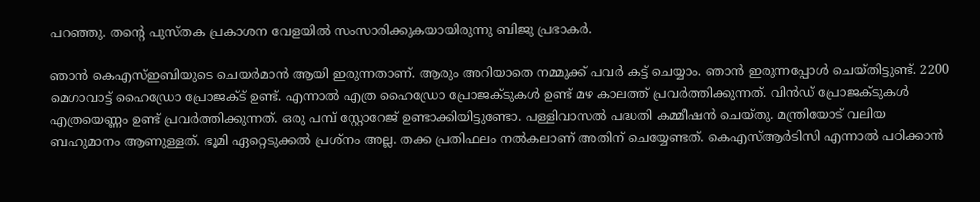പറഞ്ഞു. തന്റെ പുസ്തക പ്രകാശന വേളയിൽ സംസാരിക്കുകയായിരുന്നു ബിജു പ്രഭാകർ.

ഞാൻ കെഎസ്ഇബിയുടെ ചെയർമാൻ ആയി ഇരുന്നതാണ്. ആരും അറിയാതെ നമ്മുക്ക് പവർ കട്ട് ചെയ്യാം. ഞാൻ ഇരുന്നപ്പോൾ ചെയ്തിട്ടുണ്ട്. 2200 മെഗാവാട്ട് ഹൈഡ്രോ പ്രോജക്ട് ഉണ്ട്. എന്നാൽ എത്ര ഹൈഡ്രോ പ്രോജക്ടുകൾ ഉണ്ട് മഴ കാലത്ത് പ്രവർത്തിക്കുന്നത്. വിൻഡ് പ്രോജക്ടുകൾ എത്രയെണ്ണം ഉണ്ട് പ്രവർത്തിക്കുന്നത്. ഒരു പമ്പ് സ്റ്റോറേജ് ഉണ്ടാക്കിയിട്ടുണ്ടോ. പള്ളിവാസൽ പദ്ധതി കമ്മീഷൻ ചെയ്തു. മന്ത്രിയോട് വലിയ ബഹുമാനം ആണുള്ളത്. ഭൂമി ഏറ്റെടുക്കൽ പ്രശ്നം അല്ല. തക്ക പ്രതിഫലം നൽകലാണ് അതിന് ചെയ്യേണ്ടത്. കെഎസ്ആർടിസി എന്നാൽ പഠിക്കാൻ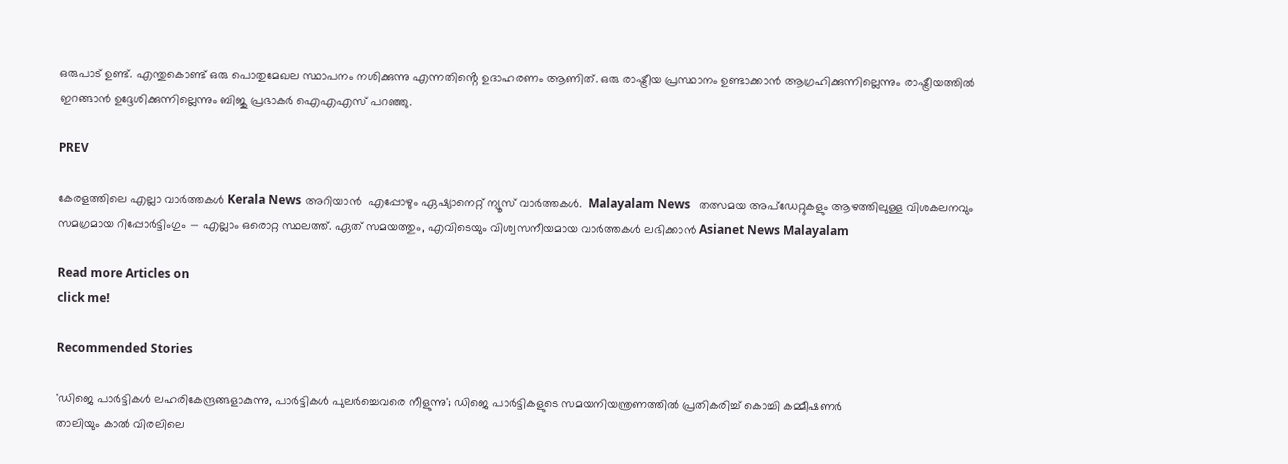ഒരുപാട് ഉണ്ട്. എന്തുകൊണ്ട് ഒരു പൊതുമേഖല സ്ഥാപനം നശിക്കുന്നു എന്നതിൻ്റെ ഉദാഹരണം ആണിത്. ഒരു രാഷ്ട്രീയ പ്രസ്ഥാനം ഉണ്ടാക്കാൻ ആഗ്രഹിക്കുന്നില്ലെന്നും രാഷ്ട്രീയത്തിൽ ഇറങ്ങാൻ ഉദ്ദേശിക്കുന്നില്ലെന്നും ബിജു പ്രഭാകർ ഐഎഎസ് പറഞ്ഞു.

PREV

കേരളത്തിലെ എല്ലാ വാർത്തകൾ Kerala News അറിയാൻ  എപ്പോഴും ഏഷ്യാനെറ്റ് ന്യൂസ് വാർത്തകൾ.  Malayalam News   തത്സമയ അപ്‌ഡേറ്റുകളും ആഴത്തിലുള്ള വിശകലനവും സമഗ്രമായ റിപ്പോർട്ടിംഗും — എല്ലാം ഒരൊറ്റ സ്ഥലത്ത്. ഏത് സമയത്തും, എവിടെയും വിശ്വസനീയമായ വാർത്തകൾ ലഭിക്കാൻ Asianet News Malayalam

Read more Articles on
click me!

Recommended Stories

'ഡിജെ പാർട്ടികൾ ലഹരികേന്ദ്രങ്ങളാകുന്നു, പാർട്ടികൾ പുലർച്ചെവരെ നീളുന്നു'; ഡിജെ പാർട്ടികളുടെ സമയനിയന്ത്രണത്തിൽ പ്രതികരിച്ച് കൊച്ചി കമ്മീഷണർ
താലിയും കാൽ വിരലിലെ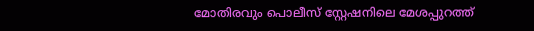മോതിരവും പൊലീസ് സ്റ്റേഷനിലെ മേശപ്പുറത്ത്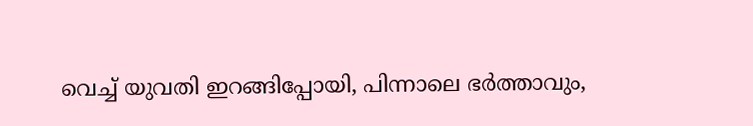വെച്ച് യുവതി ഇറങ്ങിപ്പോയി, പിന്നാലെ ഭർത്താവും,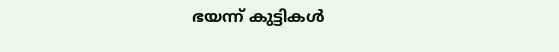ഭയന്ന് കുട്ടികൾ